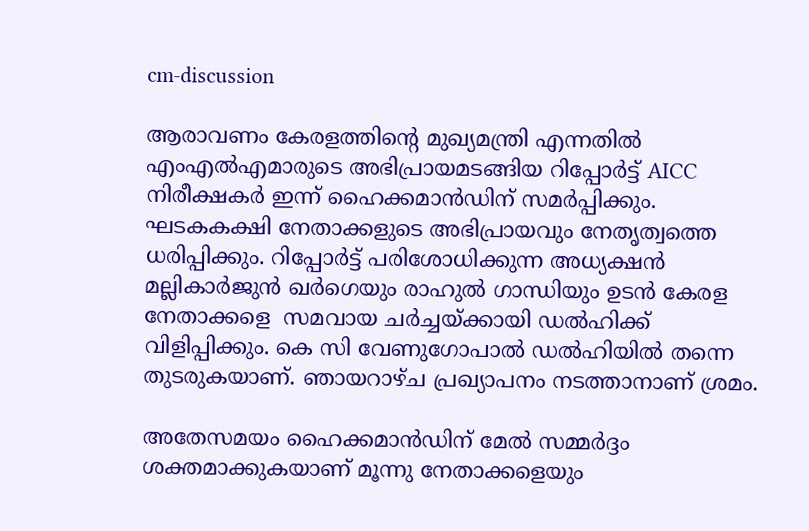cm-discussion

ആരാവണം കേരളത്തിന്റെ മുഖ്യമന്ത്രി എന്നതിൽ എംഎൽഎമാരുടെ അഭിപ്രായമടങ്ങിയ റിപ്പോർട്ട് AICC നിരീക്ഷകർ ഇന്ന് ഹൈക്കമാൻഡിന് സമർപ്പിക്കും.  ഘടകകക്ഷി നേതാക്കളുടെ അഭിപ്രായവും നേതൃത്വത്തെ ധരിപ്പിക്കും. റിപ്പോർട്ട് പരിശോധിക്കുന്ന അധ്യക്ഷൻ മല്ലികാർജുൻ ഖർഗെയും രാഹുൽ ഗാന്ധിയും ഉടൻ കേരള നേതാക്കളെ  സമവായ ചർച്ചയ്ക്കായി ഡൽഹിക്ക് വിളിപ്പിക്കും. കെ സി വേണുഗോപാൽ ഡൽഹിയിൽ തന്നെ തുടരുകയാണ്. ഞായറാഴ്ച പ്രഖ്യാപനം നടത്താനാണ് ശ്രമം.

അതേസമയം ഹൈക്കമാൻഡിന് മേൽ സമ്മർദ്ദം ശക്തമാക്കുകയാണ് മൂന്നു നേതാക്കളെയും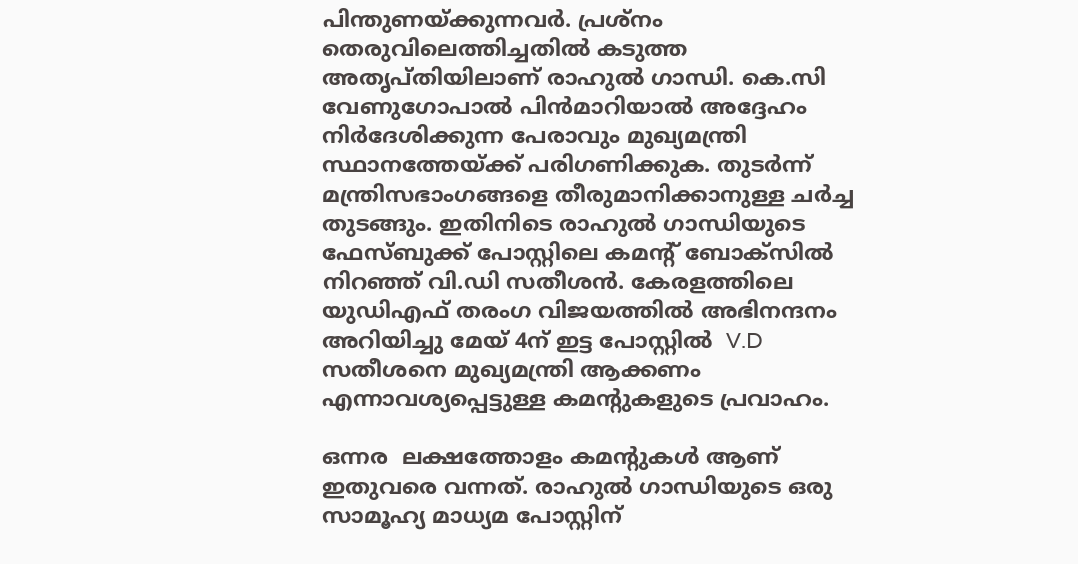പിന്തുണയ്ക്കുന്നവർ. പ്രശ്നം തെരുവിലെത്തിച്ചതിൽ കടുത്ത അതൃപ്തിയിലാണ് രാഹുൽ ഗാന്ധി. കെ.സി വേണുഗോപാൽ പിൻമാറിയാൽ അദ്ദേഹം നിർദേശിക്കുന്ന പേരാവും മുഖ്യമന്ത്രി സ്ഥാനത്തേയ്ക്ക് പരിഗണിക്കുക. തുടർന്ന് മന്ത്രിസഭാംഗങ്ങളെ തീരുമാനിക്കാനുള്ള ചർച്ച തുടങ്ങും. ഇതിനിടെ രാഹുൽ ഗാന്ധിയുടെ ഫേസ്ബുക്ക് പോസ്റ്റിലെ കമൻ്റ് ബോക്സില്‍ നിറഞ്ഞ് വി.ഡി സതീശൻ. കേരളത്തിലെ യുഡിഎഫ് തരംഗ വിജയത്തിൽ അഭിനന്ദനം അറിയിച്ചു മേയ് 4ന് ഇട്ട പോസ്റ്റിൽ  V.D സതീശനെ മുഖ്യമന്ത്രി ആക്കണം എന്നാവശ്യപ്പെട്ടുള്ള കമൻ്റുകളുടെ പ്രവാഹം.

ഒന്നര  ലക്ഷത്തോളം കമൻ്റുകൾ ആണ് ഇതുവരെ വന്നത്. രാഹുൽ ഗാന്ധിയുടെ ഒരു സാമൂഹ്യ മാധ്യമ പോസ്റ്റിന്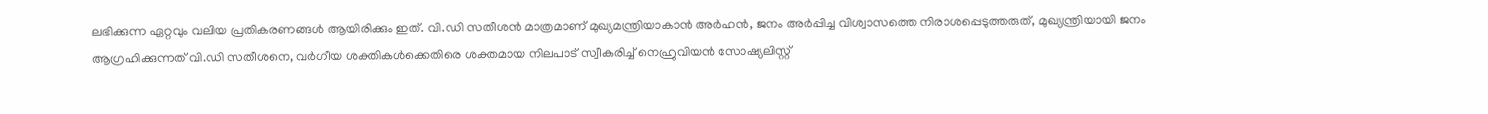ലഭിക്കുന്ന ഏറ്റവും വലിയ പ്രതികരണങ്ങൾ ആയിരിക്കും ഇത്. വി.ഡി സതീശൻ മാത്രമാണ് മുഖ്യമന്ത്രിയാകാൻ അർഹൻ, ജനം അർപ്പിച്ച വിശ്വാസത്തെ നിരാശപ്പെടുത്തരുത്, മുഖ്യന്ത്രിയായി ജനം ആഗ്രഹിക്കുന്നത് വി.ഡി സതീശനെ, വർഗീയ ശക്തികൾക്കെതിരെ ശക്തമായ നിലപാട് സ്വീകരിച്ച് നെഹ്രുവിയൻ സോഷ്യലിസ്റ്റ്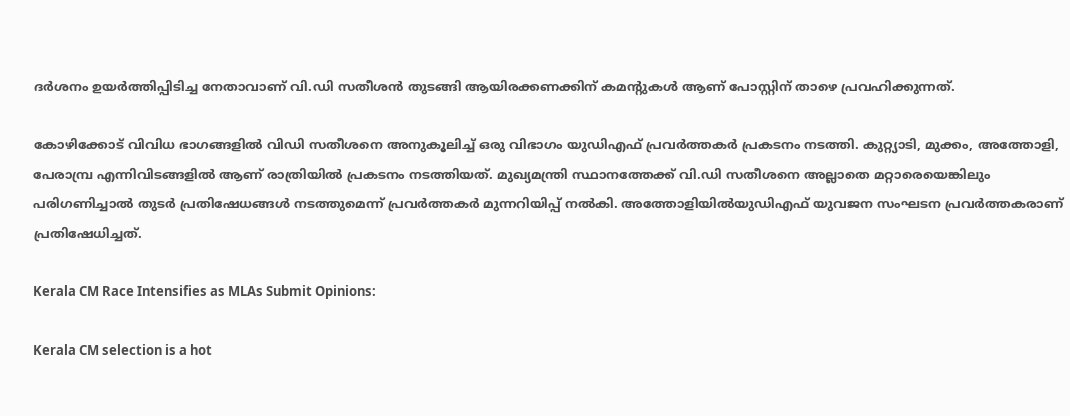ദർശനം ഉയർത്തിപ്പിടിച്ച നേതാവാണ് വി.ഡി സതീശൻ തുടങ്ങി ആയിരക്കണക്കിന് കമൻ്റുകൾ ആണ് പോസ്റ്റിന് താഴെ പ്രവഹിക്കുന്നത്.

കോഴിക്കോട് വിവിധ ഭാഗങ്ങളിൽ വിഡി സതീശനെ അനുകൂലിച്ച് ഒരു വിഭാഗം യുഡിഎഫ് പ്രവർത്തകർ പ്രകടനം നടത്തി. കുറ്റ്യാടി, മുക്കം, അത്തോളി, പേരാമ്പ്ര എന്നിവിടങ്ങളിൽ ആണ് രാത്രിയിൽ പ്രകടനം നടത്തിയത്. മുഖ്യമന്ത്രി സ്ഥാനത്തേക്ക് വി.ഡി സതീശനെ അല്ലാതെ മറ്റാരെയെങ്കിലും പരിഗണിച്ചാൽ തുടർ പ്രതിഷേധങ്ങൾ നടത്തുമെന്ന് പ്രവർത്തകർ മുന്നറിയിപ്പ് നൽകി. അത്തോളിയിൽയുഡിഎഫ് യുവജന സംഘടന പ്രവർത്തകരാണ് പ്രതിഷേധിച്ചത്.

Kerala CM Race Intensifies as MLAs Submit Opinions:

Kerala CM selection is a hot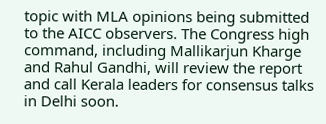topic with MLA opinions being submitted to the AICC observers. The Congress high command, including Mallikarjun Kharge and Rahul Gandhi, will review the report and call Kerala leaders for consensus talks in Delhi soon.